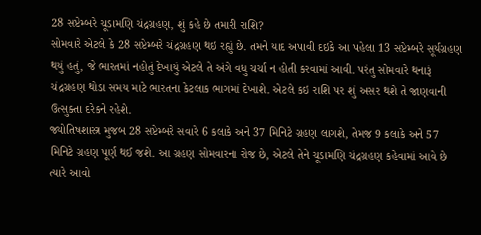28 સપ્ટેમ્બરે ચૂડામણિ ચંદ્રગ્રહણ, શું કહે છે તમારી રાશિ?
સોમવારે એટલે કે 28 સપ્ટેમ્બરે ચંદ્રગ્રહણ થઇ રહ્યું છે. તમને યાદ અપાવી દઇકે આ પહેલા 13 સપ્ટેમ્બરે સૂર્યગ્રહણ થયું હતું, જે ભારતમાં નહોતું દેખાયું એટલે તે અંગે વધુ ચર્ચા ન હોતી કરવામાં આવી. પરંતુ સોમવારે થનારૂં ચંદ્રગ્રહણ થોડા સમય માટે ભારતના કેટલાક ભાગમાં દેખાશે. એટલે કઇ રાશિ પર શું અસર થશે તે જાણવાની ઉત્સુક્તા દરેકને રહેશે.
જ્યોતિષશાસ્ત્ર મુજબ 28 સપ્ટેમ્બરે સવારે 6 કલાકે અને 37 મિનિટે ગ્રહણ લાગશે, તેમજ 9 કલાકે અને 57 મિનિટે ગ્રહણ પૂર્ણ થઈ જશે. આ ગ્રહણ સોમવારના રોજ છે, એટલે તેને ચૂડામણિ ચંદ્રગ્રહણ કહેવામાં આવે છે
ત્યારે આવો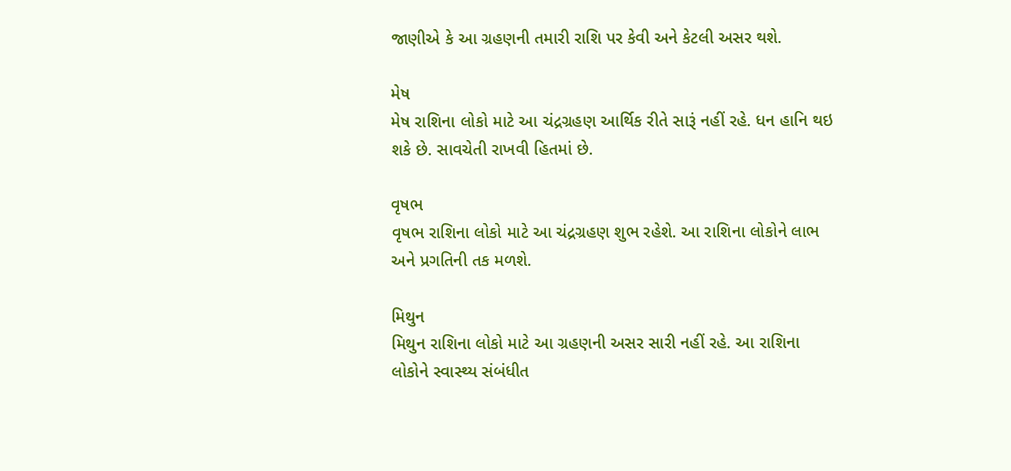જાણીએ કે આ ગ્રહણની તમારી રાશિ પર કેવી અને કેટલી અસર થશે.

મેષ
મેષ રાશિના લોકો માટે આ ચંદ્રગ્રહણ આર્થિક રીતે સારૂં નહીં રહે. ધન હાનિ થઇ શકે છે. સાવચેતી રાખવી હિતમાં છે.

વૃષભ
વૃષભ રાશિના લોકો માટે આ ચંદ્રગ્રહણ શુભ રહેશે. આ રાશિના લોકોને લાભ અને પ્રગતિની તક મળશે.

મિથુન
મિથુન રાશિના લોકો માટે આ ગ્રહણની અસર સારી નહીં રહે. આ રાશિના લોકોને સ્વાસ્થ્ય સંબંધીત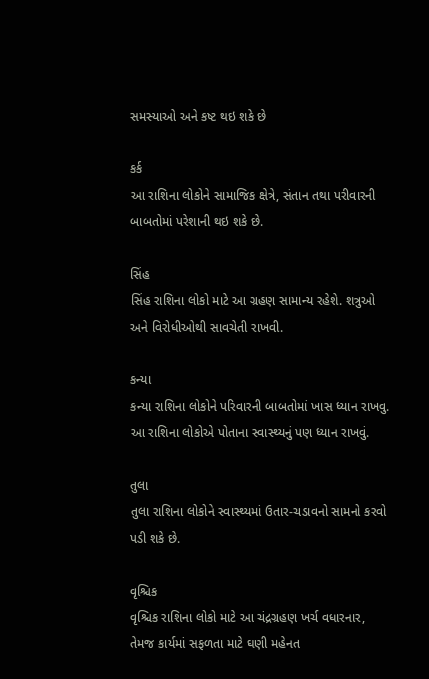સમસ્યાઓ અને કષ્ટ થઇ શકે છે

કર્ક
આ રાશિના લોકોને સામાજિક ક્ષેત્રે, સંતાન તથા પરીવારની બાબતોમાં પરેશાની થઇ શકે છે.

સિંહ
સિંહ રાશિના લોકો માટે આ ગ્રહણ સામાન્ય રહેશે. શત્રુઓ અને વિરોધીઓથી સાવચેતી રાખવી.

કન્યા
કન્યા રાશિના લોકોને પરિવારની બાબતોમાં ખાસ ધ્યાન રાખવુ. આ રાશિના લોકોએ પોતાના સ્વાસ્થ્યનું પણ ધ્યાન રાખવું.

તુલા
તુલા રાશિના લોકોને સ્વાસ્થ્યમાં ઉતાર-ચડાવનો સામનો કરવો પડી શકે છે.

વૃશ્ચિક
વૃશ્ચિક રાશિના લોકો માટે આ ચંદ્રગ્રહણ ખર્ચ વધારનાર, તેમજ કાર્યમાં સફળતા માટે ઘણી મહેનત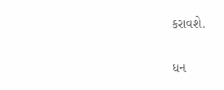કરાવશે.

ધન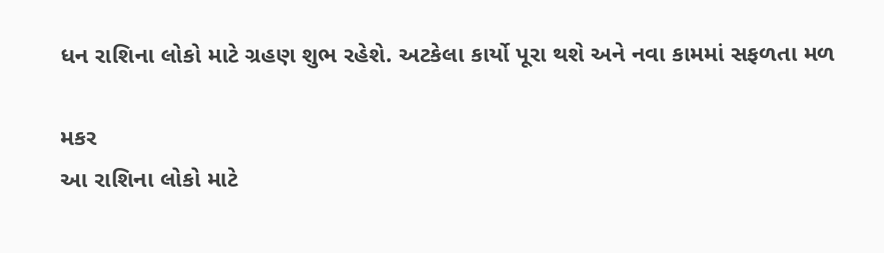ધન રાશિના લોકો માટે ગ્રહણ શુભ રહેશે. અટકેલા કાર્યો પૂરા થશે અને નવા કામમાં સફળતા મળ

મકર
આ રાશિના લોકો માટે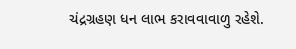ચંદ્રગ્રહણ ધન લાભ કરાવવાવાળુ રહેશે.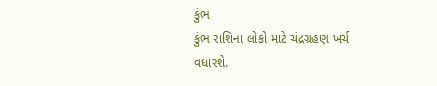કુંભ
કુંભ રાશિના લોકો માટે ચંદ્રગ્રહણ ખર્ચ વધારશે.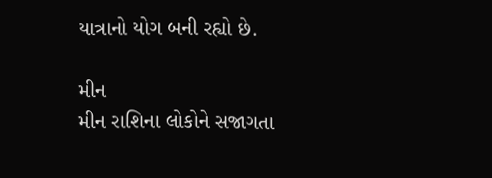યાત્રાનો યોગ બની રહ્યો છે.

મીન
મીન રાશિના લોકોને સજાગતા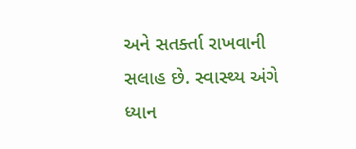અને સતર્ક્તા રાખવાની સલાહ છે. સ્વાસ્થ્ય અંગે ધ્યાન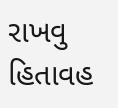રાખવુ હિતાવહ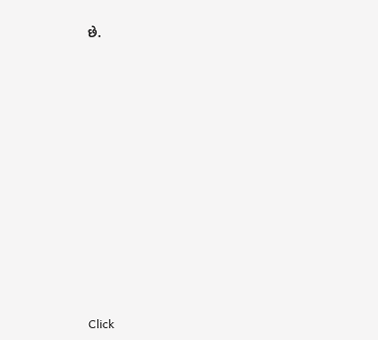છે.












Click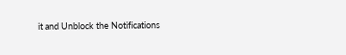it and Unblock the Notifications